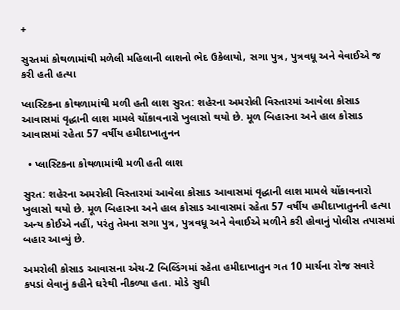+

સુરતમાં કોથળામાંથી મળેલી મહિલાની લાશનો ભેદ ઉકેલાયો, સગા પુત્ર, પુત્રવધૂ અને વેવાઈએ જ કરી હતી હત્યા

પ્લાસ્ટિકના કોથળામાંથી મળી હતી લાશ સુરત: શહેરના અમરોલી વિસ્તારમાં આવેલા કોસાડ આવાસમાં વૃદ્ધાની લાશ મામલે ચોંકાવનારો ખુલાસો થયો છે. મૂળ બિહારના અને હાલ કોસાડ આવાસમાં રહેતા 57 વર્ષીય હમીદાખાતુનન

  • પ્લાસ્ટિકના કોથળામાંથી મળી હતી લાશ

સુરત: શહેરના અમરોલી વિસ્તારમાં આવેલા કોસાડ આવાસમાં વૃદ્ધાની લાશ મામલે ચોંકાવનારો ખુલાસો થયો છે. મૂળ બિહારના અને હાલ કોસાડ આવાસમાં રહેતા 57 વર્ષીય હમીદાખાતુનની હત્યા અન્ય કોઈએ નહીં, પરંતુ તેમના સગા પુત્ર, પુત્રવધૂ અને વેવાઈએ મળીને કરી હોવાનું પોલીસ તપાસમાં બહાર આવ્યું છે.

અમરોલી કોસાડ આવાસના એચ-2 બિલ્ડિંગમાં રહેતા હમીદાખાતુન ગત 10 માર્ચના રોજ સવારે કપડાં લેવાનું કહીને ઘરેથી નીકળ્યા હતા. મોડે સુધી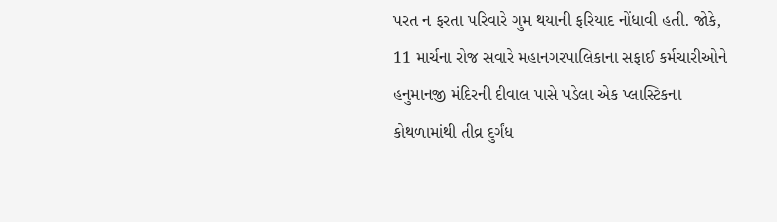પરત ન ફરતા પરિવારે ગુમ થયાની ફરિયાદ નોંધાવી હતી. જોકે, 11 માર્ચના રોજ સવારે મહાનગરપાલિકાના સફાઈ કર્મચારીઓને હનુમાનજી મંદિરની દીવાલ પાસે પડેલા એક પ્લાસ્ટિકના કોથળામાંથી તીવ્ર દુર્ગંધ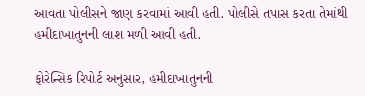આવતા પોલીસને જાણ કરવામાં આવી હતી. પોલીસે તપાસ કરતા તેમાંથી હમીદાખાતુનની લાશ મળી આવી હતી.

ફોરેન્સિક રિપોર્ટ અનુસાર, હમીદાખાતુનની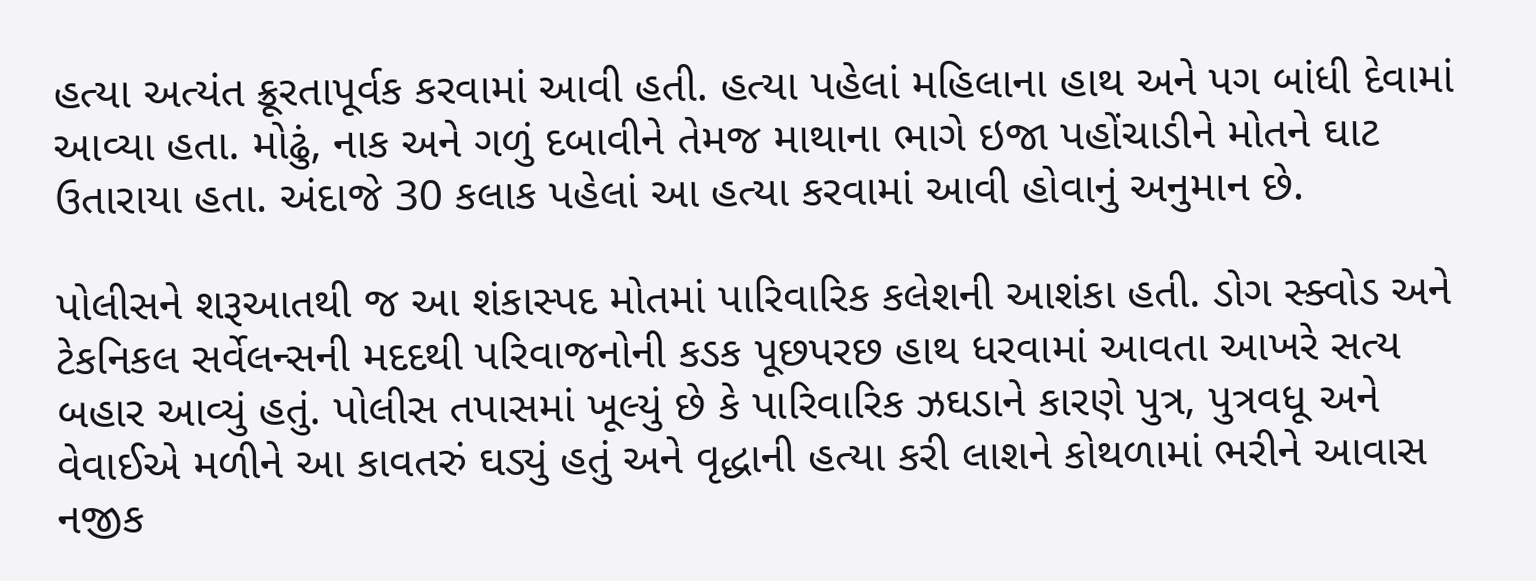હત્યા અત્યંત ક્રૂરતાપૂર્વક કરવામાં આવી હતી. હત્યા પહેલાં મહિલાના હાથ અને પગ બાંધી દેવામાં આવ્યા હતા. મોઢું, નાક અને ગળું દબાવીને તેમજ માથાના ભાગે ઇજા પહોંચાડીને મોતને ઘાટ ઉતારાયા હતા. અંદાજે 30 કલાક પહેલાં આ હત્યા કરવામાં આવી હોવાનું અનુમાન છે.

પોલીસને શરૂઆતથી જ આ શંકાસ્પદ મોતમાં પારિવારિક કલેશની આશંકા હતી. ડોગ સ્ક્વોડ અને ટેકનિકલ સર્વેલન્સની મદદથી પરિવાજનોની કડક પૂછપરછ હાથ ધરવામાં આવતા આખરે સત્ય બહાર આવ્યું હતું. પોલીસ તપાસમાં ખૂલ્યું છે કે પારિવારિક ઝઘડાને કારણે પુત્ર, પુત્રવધૂ અને વેવાઈએ મળીને આ કાવતરું ઘડ્યું હતું અને વૃદ્ધાની હત્યા કરી લાશને કોથળામાં ભરીને આવાસ નજીક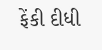ફેંકી દીધી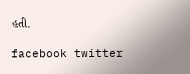હતી.

facebook twitter